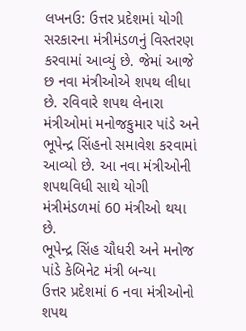લખનઉ: ઉત્તર પ્રદેશમાં યોગી સરકારના મંત્રીમંડળનું વિસ્તરણ કરવામાં આવ્યું છે. જેમાં આજે છ નવા મંત્રીઓએ શપથ લીધા છે. રવિવારે શપથ લેનારા મંત્રીઓમાં મનોજકુમાર પાંડે અને ભૂપેન્દ્ર સિંહનો સમાવેશ કરવામાં આવ્યો છે. આ નવા મંત્રીઓની શપથવિધી સાથે યોગી મંત્રીમંડળમાં 60 મંત્રીઓ થયા છે.
ભૂપેન્દ્ર સિંહ ચૌધરી અને મનોજ પાંડે કેબિનેટ મંત્રી બન્યા
ઉત્તર પ્રદેશમાં 6 નવા મંત્રીઓનો શપથ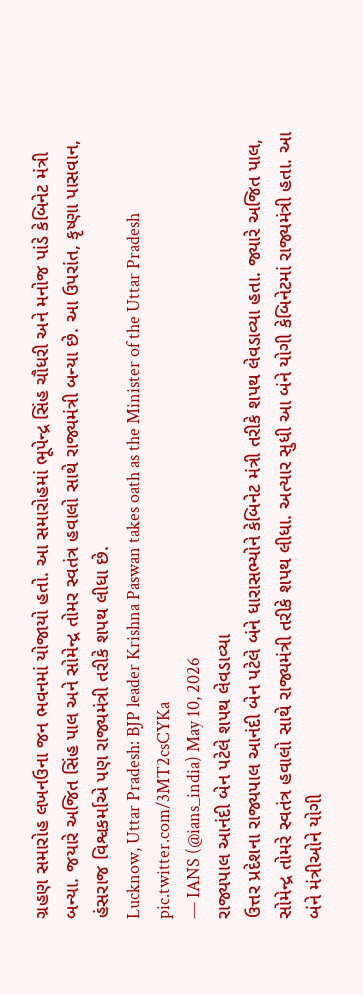ગ્રહણ સમારોહ લખનઉના જન ભવનમાં યોજાયો હતો. આ સમારોહમાં ભૂપેન્દ્ર સિંહ ચૌધરી અને મનોજ પાંડે કેબિનેટ મંત્રી બન્યા. જયારે અજિત સિંહ પાલ અને સોમેન્દ્ર તોમર સ્વતંત્ર હવાલો સાથે રાજ્યમંત્રી બન્યા છે. આ ઉપરાંત, કૃષ્ણા પાસવાન, હંસરાજ વિશ્વકર્માએ પણ રાજ્યમંત્રી તરીકે શપથ લીધા છે.
Lucknow, Uttar Pradesh: BJP leader Krishna Paswan takes oath as the Minister of the Uttar Pradesh pic.twitter.com/3MT2csCYKa
— IANS (@ians_india) May 10, 2026
રાજ્યપાલ આનંદી બેન પટેલે શપથ લેવડાવ્યા
ઉત્તર પ્રદેશના રાજ્યપાલ આનંદી બેન પટેલે બંને ધારાસભ્યોને કેબિનેટ મંત્રી તરીકે શપથ લેવડાવ્યા હતા. જ્યારે અજિત પાલ, સોમેન્દ્ર તોમરે સ્વતંત્ર હવાલો સાથે રાજ્યમંત્રી તરીકે શપથ લીધા. અત્યાર સુધી આ બંને યોગી કેબિનેટમાં રાજ્યમંત્રી હતા. આ બંને મંત્રીઓને યોગી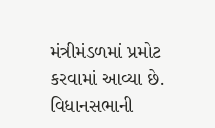મંત્રીમંડળમાં પ્રમોટ કરવામાં આવ્યા છે.
વિધાનસભાની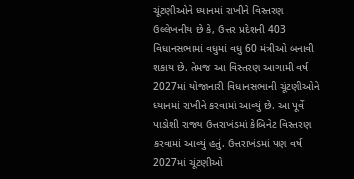ચૂંટણીઓને ધ્યાનમાં રાખીને વિસ્તરણ
ઉલ્લેખનીય છે કે, ઉત્તર પ્રદેશની 403 વિધાનસભામાં વધુમાં વધુ 60 મંત્રીઓ બનાવી શકાય છે. તેમજ આ વિસ્તરણ આગામી વર્ષ 2027માં યોજાનારી વિધાનસભાની ચૂંટણીઓને ધ્યાનમાં રાખીને કરવામાં આવ્યું છે. આ પૂર્વે પાડોશી રાજ્ય ઉત્તરાખંડમાં કેબિનેટ વિસ્તરણ કરવામાં આવ્યું હતું. ઉત્તરાખંડમાં પણ વર્ષ 2027માં ચૂંટણીઓ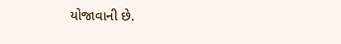યોજાવાની છે.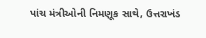પાંચ મંત્રીઓની નિમણૂક સાથે, ઉત્તરાખંડ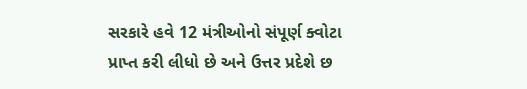સરકારે હવે 12 મંત્રીઓનો સંપૂર્ણ ક્વોટા પ્રાપ્ત કરી લીધો છે અને ઉત્તર પ્રદેશે છ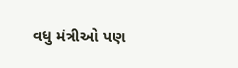વધુ મંત્રીઓ પણ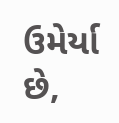ઉમેર્યા છે,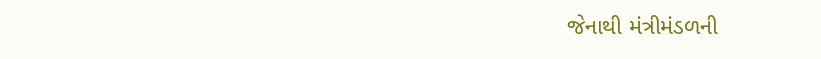જેનાથી મંત્રીમંડળની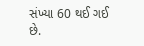સંખ્યા 60 થઈ ગઈ છે.